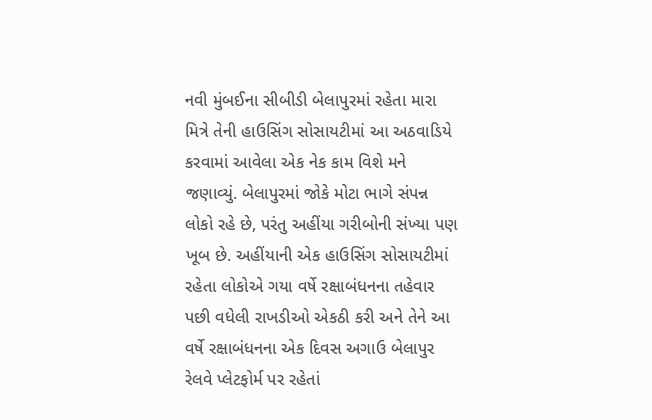નવી મુંબઈના સીબીડી બેલાપુરમાં રહેતા મારા મિત્રે તેની હાઉસિંગ સોસાયટીમાં આ અઠવાડિયે કરવામાં આવેલા એક નેક કામ વિશે મને જણાવ્યું. બેલાપુરમાં જોકે મોટા ભાગે સંપન્ન લોકો રહે છે, પરંતુ અહીંયા ગરીબોની સંખ્યા પણ ખૂબ છે. અહીંયાની એક હાઉસિંગ સોસાયટીમાં રહેતા લોકોએ ગયા વર્ષે રક્ષાબંધનના તહેવાર પછી વધેલી રાખડીઓ એકઠી કરી અને તેને આ વર્ષે રક્ષાબંધનના એક દિવસ અગાઉ બેલાપુર રેલવે પ્લેટફોર્મ પર રહેતાં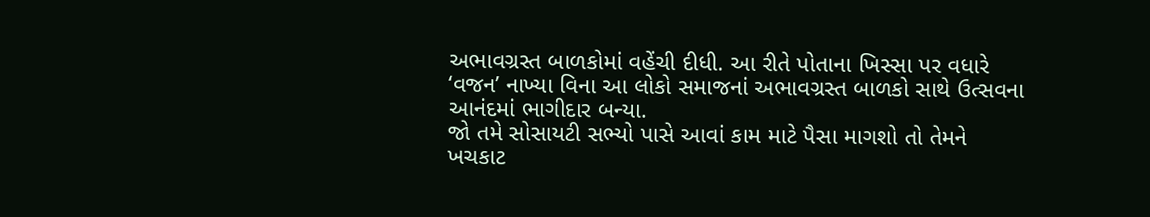અભાવગ્રસ્ત બાળકોમાં વહેંચી દીધી. આ રીતે પોતાના ખિસ્સા પર વધારે ‘વજન’ નાખ્યા વિના આ લોકો સમાજનાં અભાવગ્રસ્ત બાળકો સાથે ઉત્સવના આનંદમાં ભાગીદાર બન્યા.
જો તમે સોસાયટી સભ્યો પાસે આવાં કામ માટે પૈસા માગશો તો તેમને ખચકાટ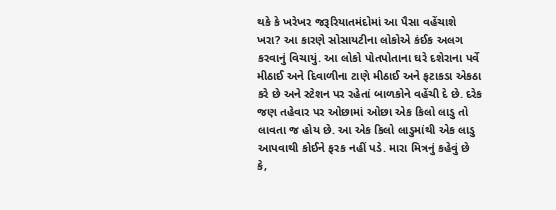થકે કે ખરેખર જરૂરિયાતમંદોમાં આ પૈસા વહેંચાશે ખરા? આ કારણે સોસાયટીના લોકોએ કંઈક અલગ કરવાનું વિચાયું. આ લોકો પોતપોતાના ઘરે દશેરાના પર્વે મીઠાઈ અને દિવાળીના ટાણે મીઠાઈ અને ફટાકડા એકઠા કરે છે અને સ્ટેશન પર રહેતાં બાળકોને વહેંચી દે છે. દરેક જણ તહેવાર પર ઓછામાં ઓછા એક કિલો લાડુ તો લાવતા જ હોય છે. આ એક કિલો લાડુમાંથી એક લાડુ આપવાથી કોઈને ફરક નહીં પડે. મારા મિત્રનું કહેવું છે કે,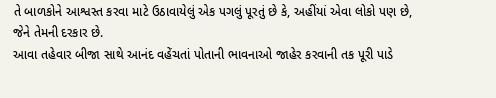તે બાળકોને આશ્વસ્ત કરવા માટે ઉઠાવાયેલું એક પગલું પૂરતું છે કે, અહીંયાં એવા લોકો પણ છે, જેને તેમની દરકાર છે.
આવા તહેવાર બીજા સાથે આનંદ વહેંચતાં પોતાની ભાવનાઓ જાહેર કરવાની તક પૂરી પાડે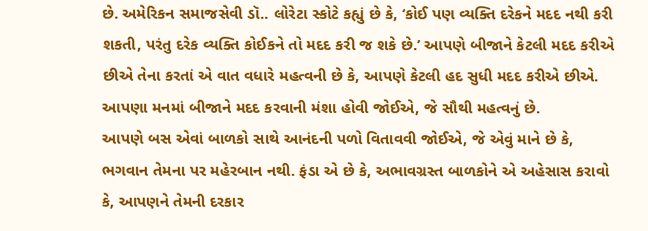છે. અમેરિકન સમાજસેવી ડૉ.. લોરેટા સ્કોટે કહ્યું છે કે, ‘કોઈ પણ વ્યક્તિ દરેકને મદદ નથી કરી શકતી, પરંતુ દરેક વ્યક્તિ કોઈકને તો મદદ કરી જ શકે છે.’ આપણે બીજાને કેટલી મદદ કરીએ છીએ તેના કરતાં એ વાત વધારે મહત્વની છે કે, આપણે કેટલી હદ સુધી મદદ કરીએ છીએ. આપણા મનમાં બીજાને મદદ કરવાની મંશા હોવી જોઈએ, જે સૌથી મહત્વનું છે.
આપણે બસ એવાં બાળકો સાથે આનંદની પળો વિતાવવી જોઈએ, જે એવું માને છે કે, ભગવાન તેમના પર મહેરબાન નથી. ફંડા એ છે કે, અભાવગ્રસ્ત બાળકોને એ અહેસાસ કરાવો કે, આપણને તેમની દરકાર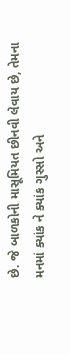છે. જે બાળકોની માસૂમિયત છીનવી લેવાય છે, તેમના મનમાં ક્યાંક ને ક્યાંક ગુસ્સો અને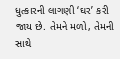ધુત્કારની લાગણી ‘ઘર’ કરી જાય છે. તેમને મળો, તેમની સાથે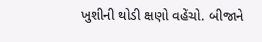ખુશીની થોડી ક્ષણો વહેંચો. બીજાને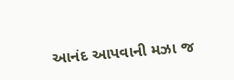આનંદ આપવાની મઝા જ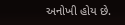અનોખી હોય છે.